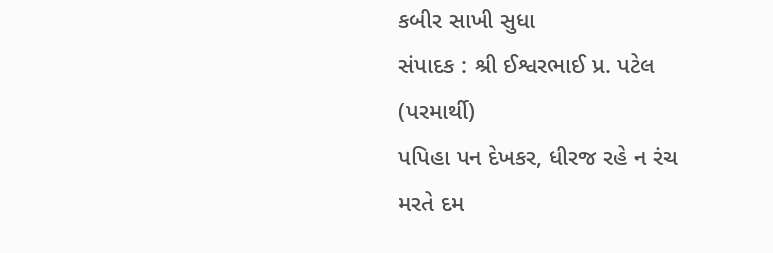કબીર સાખી સુધા
સંપાદક : શ્રી ઈશ્વરભાઈ પ્ર. પટેલ (પરમાર્થી)
પપિહા પન દેખકર, ધીરજ રહે ન રંચ
મરતે દમ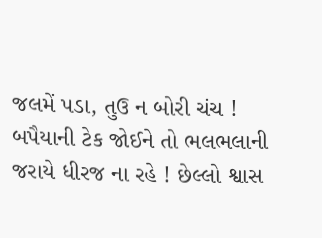જલમેં પડા, તુઉ ન બોરી ચંચ !
બપૈયાની ટેક જોઈને તો ભલભલાની જરાયે ધીરજ ના રહે ! છેલ્લો શ્વાસ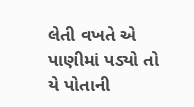લેતી વખતે એ પાણીમાં પડ્યો તો યે પોતાની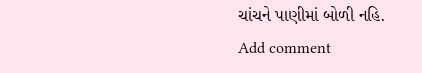ચાંચને પાણીમાં બોળી નહિ.
Add comment